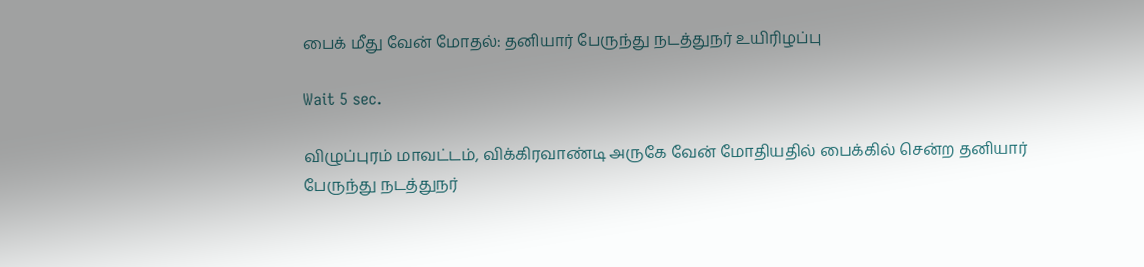பைக் மீது வேன் மோதல்: தனியார் பேருந்து நடத்துநர் உயிரிழப்பு

Wait 5 sec.

விழுப்புரம் மாவட்டம், விக்கிரவாண்டி அருகே வேன் மோதியதில் பைக்கில் சென்ற தனியார் பேருந்து நடத்துநர்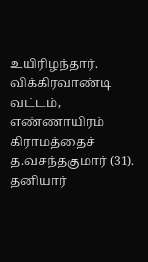உயிரிழந்தார். விக்கிரவாண்டி வட்டம், எண்ணாயிரம் கிராமத்தைச் த.வசந்தகுமார் (31). தனியார்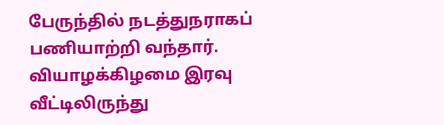பேருந்தில் நடத்துநராகப் பணியாற்றி வந்தார். வியாழக்கிழமை இரவு வீட்டிலிருந்து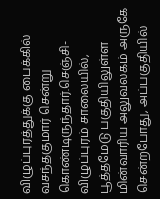விழுப்புரத்துக்கு பைக்கில் வசந்தகுமார் சென்று கொண்டிருந்தார்.செஞ்சி-விழுப்புரம் சாலையில், பூத்தமேடு பகுதியிலுள்ள மின்வாரிய அலுவலகம் அருகே சென்றபோது, அப்பகுதியில்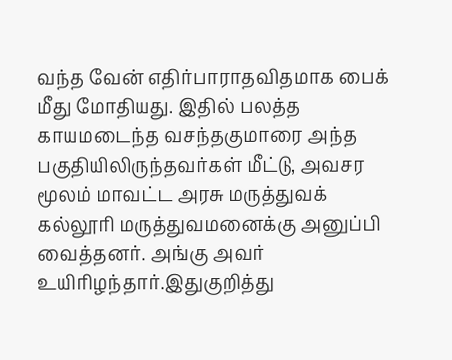வந்த வேன் எதிர்பாராதவிதமாக பைக் மீது மோதியது. இதில் பலத்த காயமடைந்த வசந்தகுமாரை அந்த பகுதியிலிருந்தவர்கள் மீட்டு, அவசர மூலம் மாவட்ட அரசு மருத்துவக் கல்லூரி மருத்துவமனைக்கு அனுப்பி வைத்தனர். அங்கு அவர் உயிரிழந்தார்.இதுகுறித்து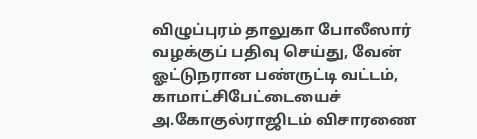விழுப்புரம் தாலுகா போலீஸார் வழக்குப் பதிவு செய்து, வேன் ஓட்டுநரான பண்ருட்டி வட்டம், காமாட்சிபேட்டையைச் அ.கோகுல்ராஜிடம் விசாரணை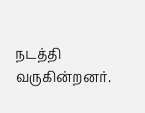நடத்தி வருகின்றனர்.